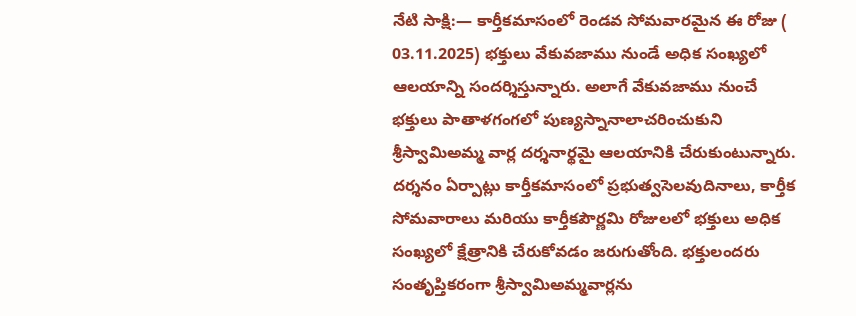నేటి సాక్షి:— కార్తీకమాసంలో రెండవ సోమవారమైన ఈ రోజు ( 03.11.2025) భక్తులు వేకువజాము నుండే అధిక సంఖ్యలో ఆలయాన్ని సందర్శిస్తున్నారు. అలాగే వేకువజాము నుంచే భక్తులు పాతాళగంగలో పుణ్యస్నానాలాచరించుకుని శ్రీస్వామిఅమ్మ వార్ల దర్శనార్థమై ఆలయానికి చేరుకుంటున్నారు. దర్శనం ఏర్పాట్లు కార్తీకమాసంలో ప్రభుత్వసెలవుదినాలు, కార్తీక సోమవారాలు మరియు కార్తీకపౌర్ణమి రోజులలో భక్తులు అధిక సంఖ్యలో క్షేత్రానికి చేరుకోవడం జరుగుతోంది. భక్తులందరు సంతృప్తికరంగా శ్రీస్వామిఅమ్మవార్లను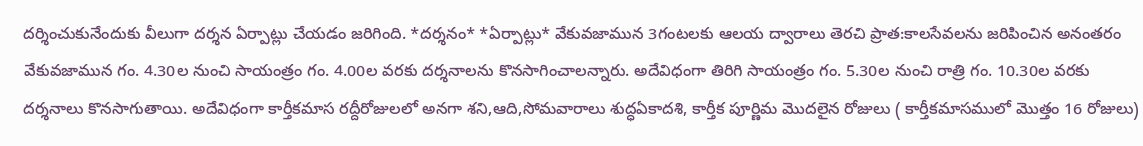దర్శించుకునేందుకు వీలుగా దర్శన ఏర్పాట్లు చేయడం జరిగింది. *దర్శనం* *ఏర్పాట్లు* వేకువజామున 3గంటలకు ఆలయ ద్వారాలు తెరచి ప్రాత:కాలసేవలను జరిపించిన అనంతరం వేకువజామున గం. 4.30ల నుంచి సాయంత్రం గం. 4.00ల వరకు దర్శనాలను కొనసాగించాలన్నారు. అదేవిధంగా తిరిగి సాయంత్రం గం. 5.30ల నుంచి రాత్రి గం. 10.30ల వరకు దర్శనాలు కొనసాగుతాయి. అదేవిధంగా కార్తీకమాస రద్దీరోజులలో అనగా శని,ఆది,సోమవారాలు శుద్ధఏకాదశి, కార్తీక పూర్ణిమ మొదలైన రోజులు ( కార్తీకమాసములో మొత్తం 16 రోజులు)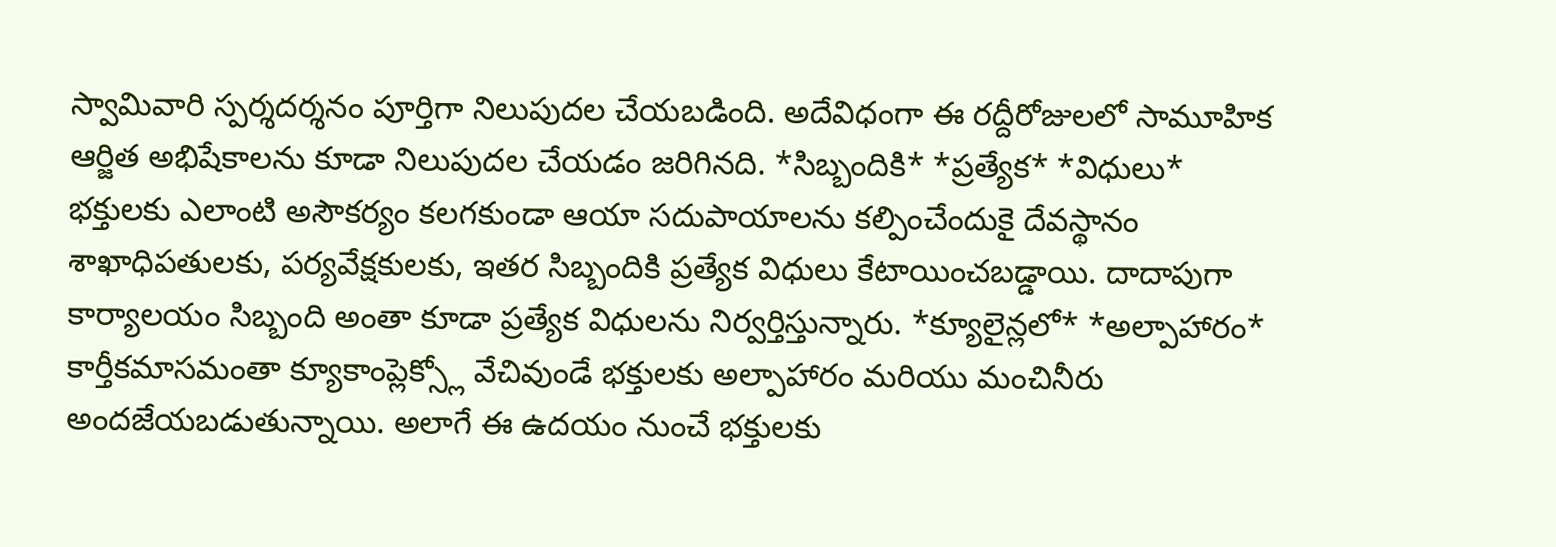స్వామివారి స్పర్శదర్శనం పూర్తిగా నిలుపుదల చేయబడింది. అదేవిధంగా ఈ రద్దీరోజులలో సామూహిక ఆర్జిత అభిషేకాలను కూడా నిలుపుదల చేయడం జరిగినది. *సిబ్బందికి* *ప్రత్యేక* *విధులు* భక్తులకు ఎలాంటి అసౌకర్యం కలగకుండా ఆయా సదుపాయాలను కల్పించేందుకై దేవస్థానం శాఖాధిపతులకు, పర్యవేక్షకులకు, ఇతర సిబ్బందికి ప్రత్యేక విధులు కేటాయించబడ్డాయి. దాదాపుగా కార్యాలయం సిబ్బంది అంతా కూడా ప్రత్యేక విధులను నిర్వర్తిస్తున్నారు. *క్యూలైన్లలో* *అల్పాహారం* కార్తీకమాసమంతా క్యూకాంప్లెక్స్లో వేచివుండే భక్తులకు అల్పాహారం మరియు మంచినీరు అందజేయబడుతున్నాయి. అలాగే ఈ ఉదయం నుంచే భక్తులకు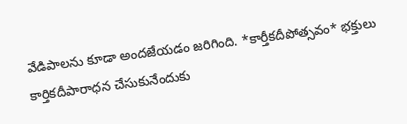వేడిపాలను కూడా అందజేయడం జరిగింది. *కార్తీకదీపోత్సవం* భక్తులు కార్తికదీపారాధన చేసుకునేందుకు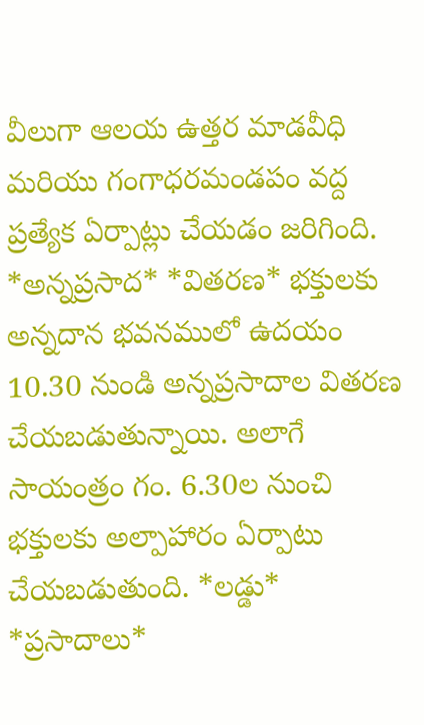వీలుగా ఆలయ ఉత్తర మాడవీధి మరియు గంగాధరమండపం వద్ద ప్రత్యేక ఏర్పాట్లు చేయడం జరిగింది. *అన్నప్రసాద* *వితరణ* భక్తులకు అన్నదాన భవనములో ఉదయం 10.30 నుండి అన్నప్రసాదాల వితరణ చేయబడుతున్నాయి. అలాగే సాయంత్రం గం. 6.30ల నుంచి భక్తులకు అల్పాహారం ఏర్పాటు చేయబడుతుంది. *లడ్డు* *ప్రసాదాలు*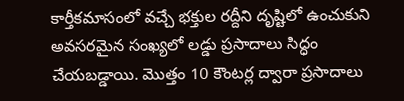కార్తీకమాసంలో వచ్చే భక్తుల రద్దీని దృష్టిలో ఉంచుకుని అవసరమైన సంఖ్యలో లడ్డు ప్రసాదాలు సిద్ధం చేయబడ్డాయి. మొత్తం 10 కౌంటర్ల ద్వారా ప్రసాదాలు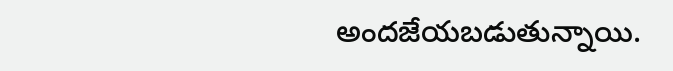అందజేయబడుతున్నాయి.